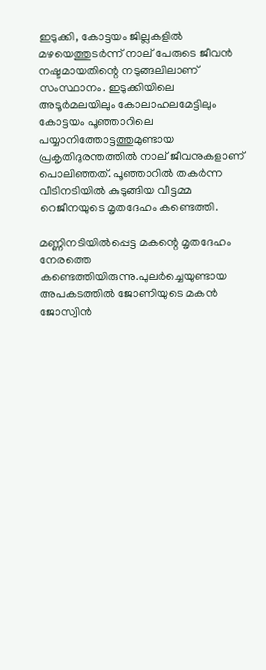ഇടുക്കി, കോട്ടയം ജില്ലകളിൽ മഴയെത്തുടർന്ന് നാല് പേരുടെ ജീവൻ നഷ്ടമായതിന്റെ നടുങ്ങലിലാണ് സംസ്ഥാനം. ഇടുക്കിയിലെ അടൂര്‍മലയിലും കോലാഹലമേട്ടിലും കോട്ടയം പൂഞ്ഞാറിലെ പയ്യാനിത്തോട്ടത്തുമുണ്ടായ പ്രകൃതിദുരന്തത്തില്‍ നാല് ജീവനുകളാണ് പൊലിഞ്ഞത്. പൂഞ്ഞാറില്‍ തകര്‍ന്ന വീടിനടിയില്‍ കുടുങ്ങിയ വീട്ടമ്മ റെജീനയുടെ മൃതദേഹം കണ്ടെത്തി.

മണ്ണിനടിയില്‍പ്പെട്ട മകന്റെ മൃതദേഹം നേരത്തെ കണ്ടെത്തിയിരുന്നു.പുലര്‍ച്ചെയുണ്ടായ അപകടത്തില്‍ ജോണിയുടെ മകന്‍ ജോസ്വിന്‍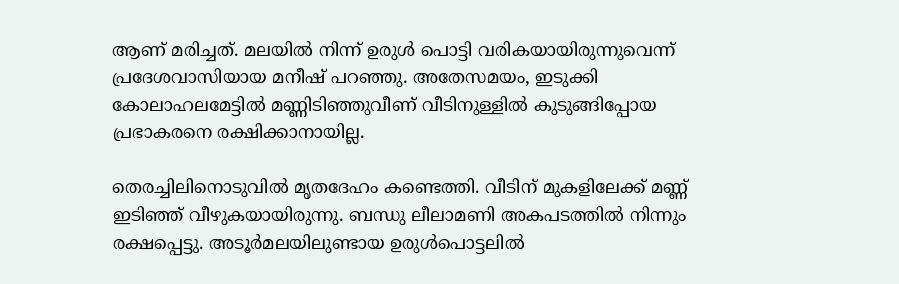ആണ് മരിച്ചത്. മലയില്‍ നിന്ന് ഉരുള്‍ പൊട്ടി വരികയായിരുന്നുവെന്ന് പ്രദേശവാസിയായ മനീഷ് പറഞ്ഞു. അതേസമയം, ഇടുക്കി കോലാഹലമേട്ടില്‍ മണ്ണിടിഞ്ഞുവീണ് വീടിനുള്ളില്‍ കുടുങ്ങിപ്പോയ പ്രഭാകരനെ രക്ഷിക്കാനായില്ല.

തെരച്ചിലിനൊടുവിൽ മൃതദേഹം കണ്ടെത്തി. വീടിന് മുകളിലേക്ക് മണ്ണ് ഇടിഞ്ഞ് വീഴുകയായിരുന്നു. ബന്ധു ലീലാമണി അകപടത്തിൽ നിന്നും രക്ഷപ്പെട്ടു. അടൂര്‍മലയിലുണ്ടായ ഉരുള്‍പൊട്ടലില്‍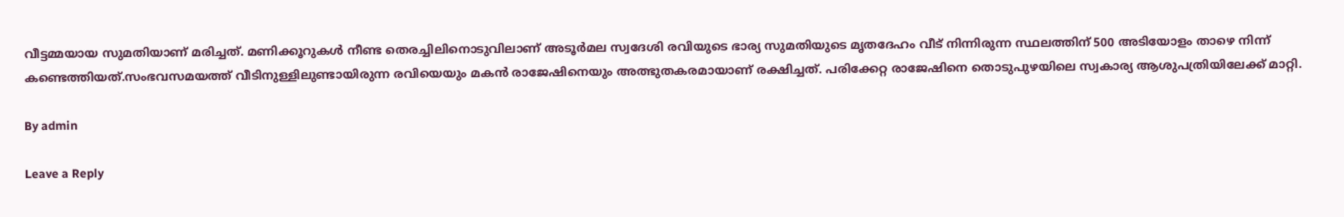വീട്ടമ്മയായ സുമതിയാണ് മരിച്ചത്. മണിക്കൂറുകള്‍ നീണ്ട തെരച്ചിലിനൊടുവിലാണ് അടൂര്‍മല സ്വദേശി രവിയുടെ ഭാര്യ സുമതിയുടെ മൃതദേഹം വീട് നിന്നിരുന്ന സ്ഥലത്തിന് 500 അടിയോളം താഴെ നിന്ന് കണ്ടെത്തിയത്.സംഭവസമയത്ത് വീടിനുള്ളിലുണ്ടായിരുന്ന രവിയെയും മകന്‍ രാജേഷിനെയും അത്ഭുതകരമായാണ് രക്ഷിച്ചത്. പരിക്കേറ്റ രാജേഷിനെ തൊടുപുഴയിലെ സ്വകാര്യ ആശുപത്രിയിലേക്ക് മാറ്റി.

By admin

Leave a Reply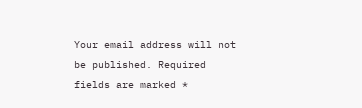Your email address will not be published. Required fields are marked *